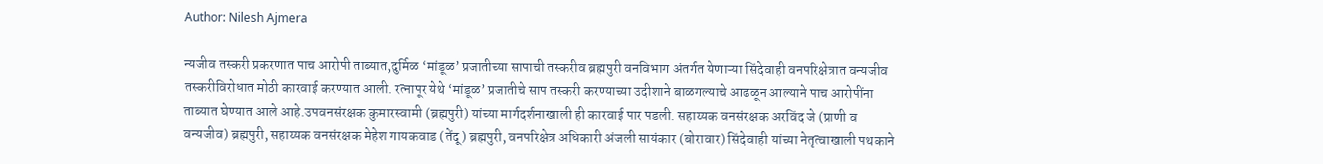Author: Nilesh Ajmera

न्यजीव तस्करी प्रकरणात पाच आरोपी ताब्यात,दुर्मिळ ‘मांडूळ’ प्रजातीच्या सापाची तस्करीव ब्रह्मपुरी वनविभाग अंतर्गत येणाऱ्या सिंदेवाही वनपरिक्षेत्रात वन्यजीव तस्करीविरोधात मोठी कारवाई करण्यात आली. रत्नापूर येथे ‘मांडूळ’ प्रजातीचे साप तस्करी करण्याच्या उदीशाने बाळगल्याचे आढळून आल्याने पाच आरोपींना ताब्यात घेण्यात आले आहे.उपवनसंरक्षक कुमारस्वामी (ब्रह्मपुरी) यांच्या मार्गदर्शनाखाली ही कारवाई पार पडली. सहाय्यक वनसंरक्षक अरविंद जे (प्राणी व वन्यजीव) ब्रह्मपुरी, सहाय्यक वनसंरक्षक मेहेश गायकवाड (तेंदू) ब्रह्मपुरी, वनपरिक्षेत्र अधिकारी अंजली सायंकार (बोरावार) सिंदेवाही यांच्या नेतृत्वाखाली पथकाने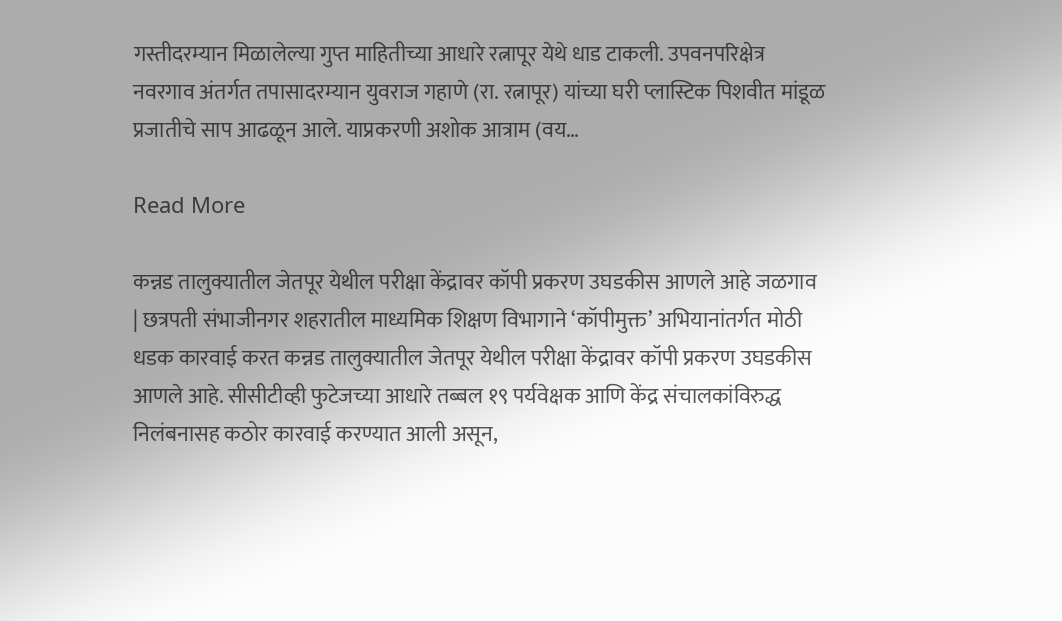गस्तीदरम्यान मिळालेल्या गुप्त माहितीच्या आधारे रत्नापूर येथे धाड टाकली. उपवनपरिक्षेत्र नवरगाव अंतर्गत तपासादरम्यान युवराज गहाणे (रा. रत्नापूर) यांच्या घरी प्लास्टिक पिशवीत मांडूळ प्रजातीचे साप आढळून आले. याप्रकरणी अशोक आत्राम (वय…

Read More

कन्नड तालुक्यातील जेतपूर येथील परीक्षा केंद्रावर कॉपी प्रकरण उघडकीस आणले आहे जळगाव | छत्रपती संभाजीनगर शहरातील माध्यमिक शिक्षण विभागाने ‘कॉपीमुक्त’ अभियानांतर्गत मोठी धडक कारवाई करत कन्नड तालुक्यातील जेतपूर येथील परीक्षा केंद्रावर कॉपी प्रकरण उघडकीस आणले आहे. सीसीटीव्ही फुटेजच्या आधारे तब्बल १९ पर्यवेक्षक आणि केंद्र संचालकांविरुद्ध निलंबनासह कठोर कारवाई करण्यात आली असून,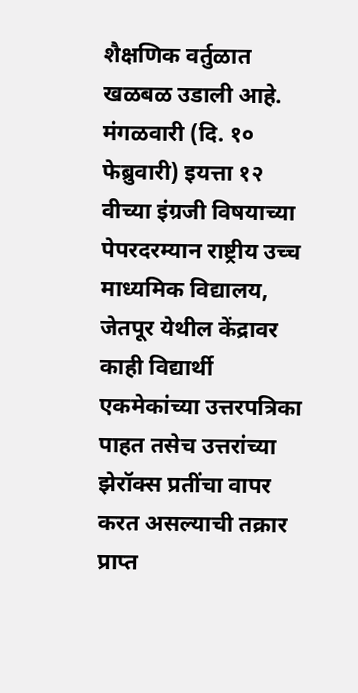शैक्षणिक वर्तुळात खळबळ उडाली आहे. मंगळवारी (दि. १० फेब्रुवारी) इयत्ता १२ वीच्या इंग्रजी विषयाच्या पेपरदरम्यान राष्ट्रीय उच्च माध्यमिक विद्यालय, जेतपूर येथील केंद्रावर काही विद्यार्थी एकमेकांच्या उत्तरपत्रिका पाहत तसेच उत्तरांच्या झेरॉक्स प्रतींचा वापर करत असल्याची तक्रार प्राप्त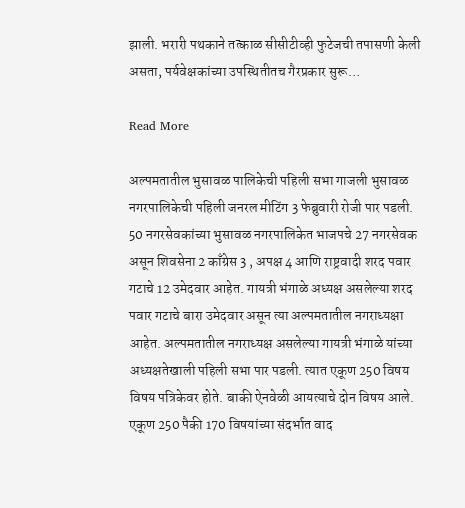झाली. भरारी पथकाने तत्काळ सीसीटीव्ही फुटेजची तपासणी केली असता, पर्यवेक्षकांच्या उपस्थितीतच गैरप्रकार सुरू…

Read More

अल्पमतातील भुसावळ पालिकेची पहिली सभा गाजली भुसावळ नगरपालिकेची पहिली जनरल मीटिंग 3 फेब्रुवारी रोजी पार पडली. 50 नगरसेवकांच्या भुसावळ नगरपालिकेत भाजपचे 27 नगरसेवक असून शिवसेना 2 काँग्रेस 3 , अपक्ष 4 आणि राष्ट्रवादी शरद पवार गटाचे 12 उमेदवार आहेत. गायत्री भंगाळे अध्यक्ष असलेल्या शरद पवार गटाचे बारा उमेदवार असून त्या अल्पमतातील नगराध्यक्षा आहेत. अल्पमतातील नगराध्यक्ष असलेल्या गायत्री भंगाळे यांच्या अध्यक्षतेखाली पहिली सभा पार पडली. त्यात एकूण 250 विषय विषय पत्रिकेवर होते. बाकी ऐनवेळी आयत्याचे दोन विषय आले. एकूण 250 पैकी 170 विषयांच्या संदर्भात वाद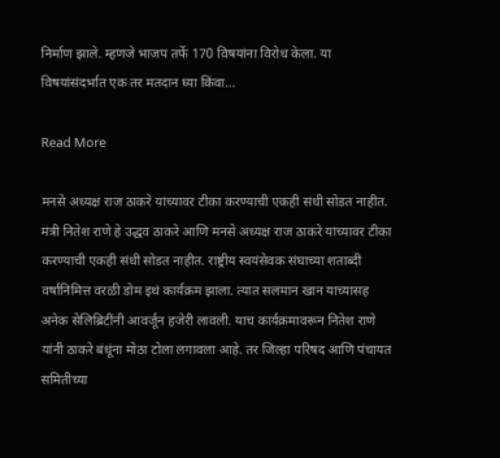निर्माण झाले. म्हणजे भाजप तर्फे 170 विषयांना विरोध केला. या विषयांसंदर्भात एक तर मतदान घ्या किंवा…

Read More

मनसे अध्यक्ष राज ठाकरे यांच्यावर टीका करण्याची एकही संधी सोडत नाहीत. मंत्री नितेश राणे हे उद्धव ठाकरे आणि मनसे अध्यक्ष राज ठाकरे यांच्यावर टीका करण्याची एकही संधी सोडत नाहीत. राष्ट्रीय स्वयंसेवक संघाच्या शताब्दी वर्षानिमित्त वरळी डोम इथं कार्यक्रम झाला. त्यात सलमान खान याच्यासह अनेक सेलिब्रिटींनी आवर्जून हजेरी लावली. याच कार्यक्रमावरून नितेश राणे यांनी ठाकरे बंधूंना मोठा टोला लगावला आहे. तर जिल्हा परिषद आणि पंचायत समितीच्या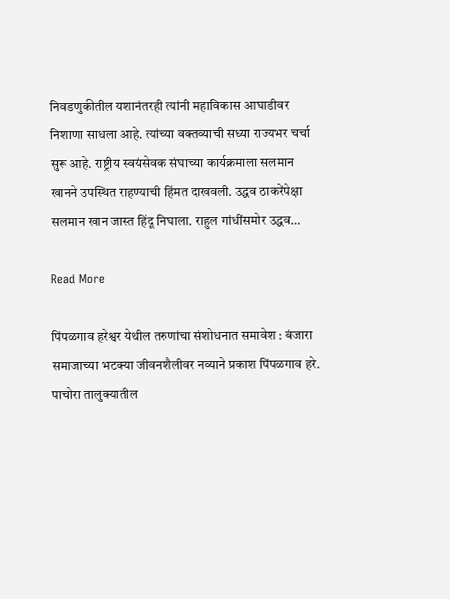निवडणुकीतील यशानंतरही त्यांनी महाविकास आघाडीवर निशाणा साधला आहे. त्यांच्या वक्तव्याची सध्या राज्यभर चर्चा सुरू आहे. राष्ट्रीय स्वयंसेवक संघाच्या कार्यक्रमाला सलमान खानने उपस्थित राहण्याची हिंमत दाखवली. उद्धव ठाकरेंपेक्षा सलमान खान जास्त हिंदू निघाला. राहुल गांधींसमोर उद्धव…

Read More

पिंपळगाव हरेश्वर येथील तरुणांचा संशोधनात समावेश : बंजारा समाजाच्या भटक्या जीवनशैलीवर नव्याने प्रकाश पिंपळगाव हरे. पाचोरा तालुक्यातील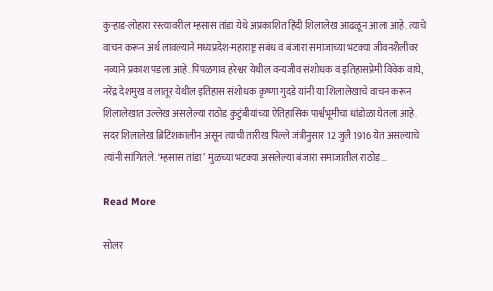कुऱ्हाड-लोहारा रस्त्यावरील म्हसास तांडा येथे अप्रकाशित हिंदी शिलालेख आढळून आला आहे. त्याचे वाचन करून अर्थ लावल्याने मध्यप्रदेश-महाराष्ट्र सबंध व बंजारा समाजाच्या भटक्या जीवनशैलीवर नव्याने प्रकाश पडला आहे. पिंपळगाव हरेश्वर येथील वन्यजीव संशोधक व इतिहासप्रेमी विवेक वाघे, नरेंद्र देशमुख व लातूर येथील इतिहास संशोधक कृष्णा गुदडे यांनी या शिलालेखाचे वाचन करून शिलालेखात उल्लेख असलेल्या राठोड कुटुंबीयांच्या ऐतिहासिक पार्श्वभूमीचा धांडोळा घेतला आहे. सदर शिलालेख ब्रिटिशकालीन असून त्याची तारीख पिल्ले जंत्रीनुसार 12 जुलै 1916 येत असल्याचे त्यांनी सांगितले. ‘म्हसास तांडा’ मुळच्या भटक्या असलेल्या बंजारा समाजातील राठोड…

Read More

सोलर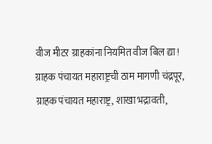वीज मीटर ग्राहकांना नियमित वीज बिल द्या! ग्राहक पंचायत महाराष्ट्रची ठाम मागणी चंद्रपूर, ग्राहक पंचायत महाराष्ट्र, शाखा भद्रावती,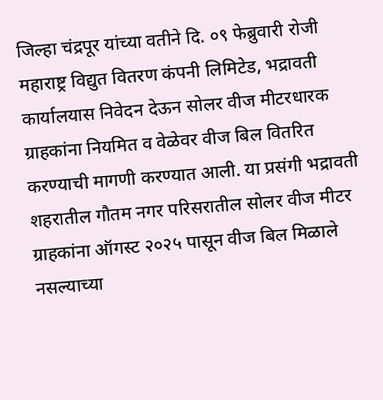जिल्हा चंद्रपूर यांच्या वतीने दि. ०९ फेब्रुवारी रोजी महाराष्ट्र विद्युत वितरण कंपनी लिमिटेड, भद्रावती कार्यालयास निवेदन देऊन सोलर वीज मीटरधारक ग्राहकांना नियमित व वेळेवर वीज बिल वितरित करण्याची मागणी करण्यात आली. या प्रसंगी भद्रावती शहरातील गौतम नगर परिसरातील सोलर वीज मीटर ग्राहकांना ऑगस्ट २०२५ पासून वीज बिल मिळाले नसल्याच्या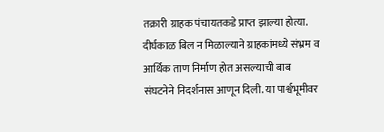तक्रारी ग्राहक पंचायतकडे प्राप्त झाल्या होत्या. दीर्घकाळ बिल न मिळाल्याने ग्राहकांमध्ये संभ्रम व आर्थिक ताण निर्माण होत असल्याची बाब संघटनेने निदर्शनास आणून दिली. या पार्श्वभूमीवर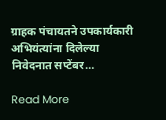ग्राहक पंचायतने उपकार्यकारी अभियंत्यांना दिलेल्या निवेदनात सप्टेंबर…

Read More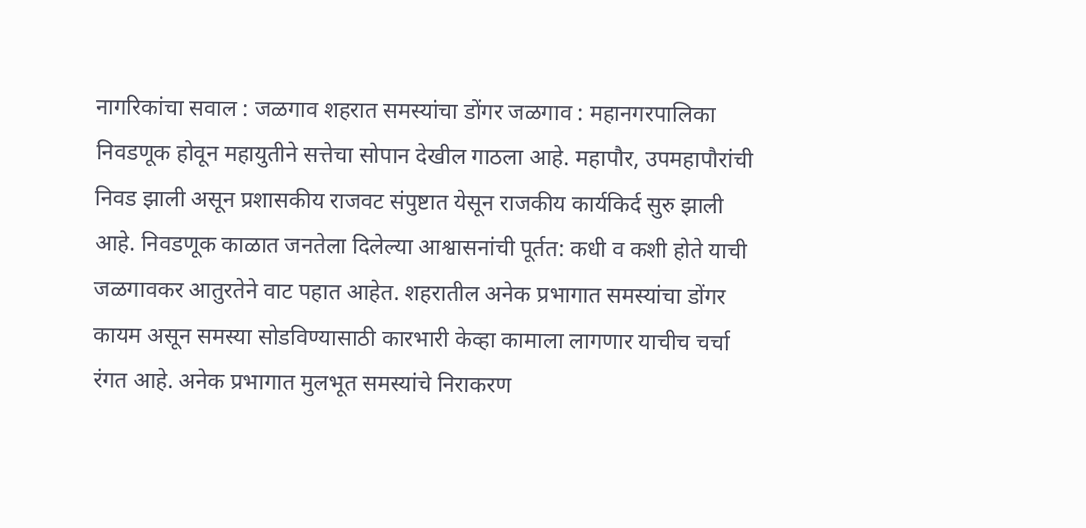नागरिकांचा सवाल : जळगाव शहरात समस्यांचा डोंगर जळगाव : महानगरपालिका निवडणूक होवून महायुतीने सत्तेचा सोपान देखील गाठला आहे. महापौर, उपमहापौरांची निवड झाली असून प्रशासकीय राजवट संपुष्टात येसून राजकीय कार्यकिर्द सुरु झाली आहे. निवडणूक काळात जनतेला दिलेल्या आश्वासनांची पूर्तत: कधी व कशी होते याची जळगावकर आतुरतेने वाट पहात आहेत. शहरातील अनेक प्रभागात समस्यांचा डोंगर कायम असून समस्या सोडविण्यासाठी कारभारी केव्हा कामाला लागणार याचीच चर्चा रंगत आहे. अनेक प्रभागात मुलभूत समस्यांचे निराकरण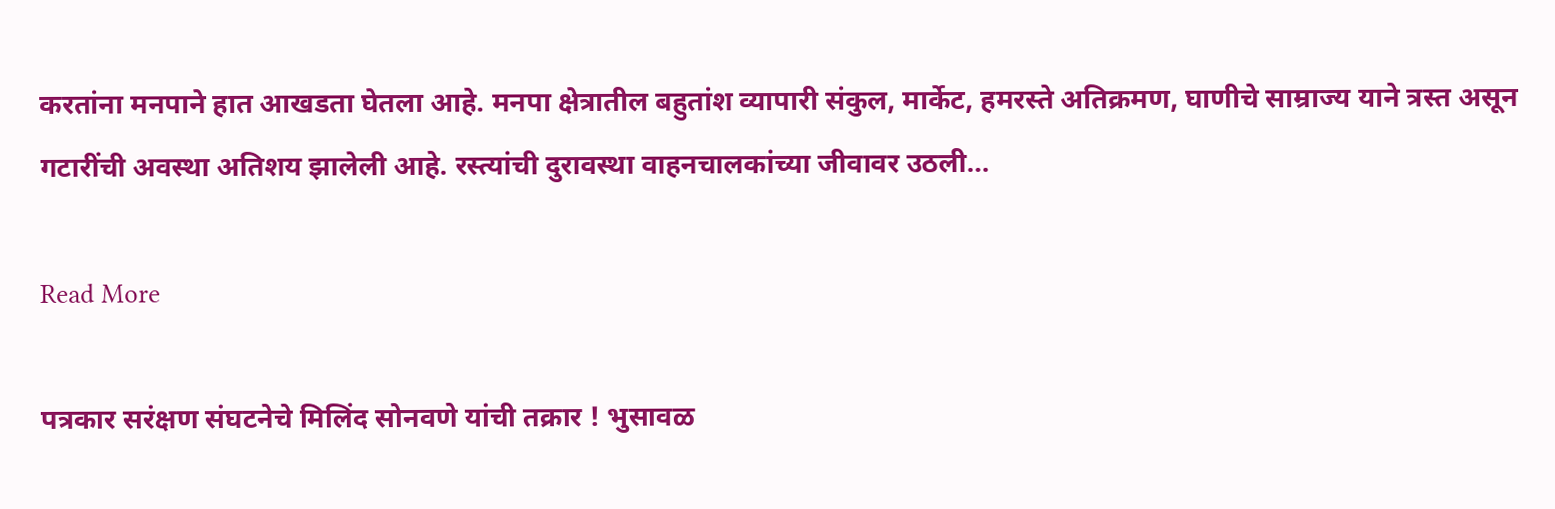करतांना मनपाने हात आखडता घेतला आहे. मनपा क्षेत्रातील बहुतांश व्यापारी संकुल, मार्केट, हमरस्ते अतिक्रमण, घाणीचे साम्राज्य याने त्रस्त असून गटारींची अवस्था अतिशय झालेली आहे. रस्त्यांची दुरावस्था वाहनचालकांच्या जीवावर उठली…

Read More

पत्रकार सरंक्षण संघटनेचे मिलिंद सोनवणे यांची तक्रार ! भुसावळ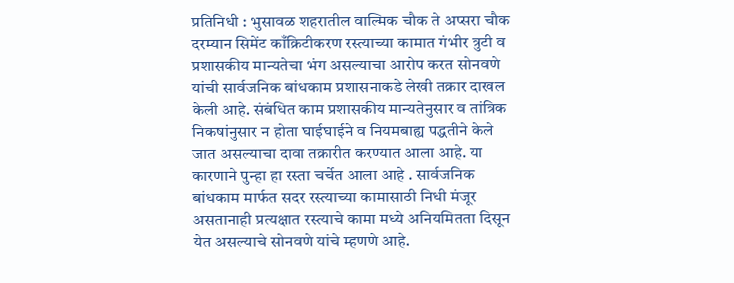प्रतिनिधी : भुसावळ शहरातील वाल्मिक चौक ते अप्सरा चौक दरम्यान सिमेंट काँक्रिटीकरण रस्त्याच्या कामात गंभीर त्रुटी व प्रशासकीय मान्यतेचा भंग असल्याचा आरोप करत सोनवणे यांची सार्वजनिक बांधकाम प्रशासनाकडे लेखी तक्रार दाखल केली आहे. संबंधित काम प्रशासकीय मान्यतेनुसार व तांत्रिक निकषांनुसार न होता घाईघाईने व नियमबाह्य पद्धतीने केले जात असल्याचा दावा तक्रारीत करण्यात आला आहे. या कारणाने पुन्हा हा रस्ता चर्चेत आला आहे . सार्वजनिक बांधकाम मार्फत सदर रस्त्याच्या कामासाठी निधी मंजूर असतानाही प्रत्यक्षात रस्त्याचे कामा मध्ये अनियमितता दिसून येत असल्याचे सोनवणे यांचे म्हणणे आहे.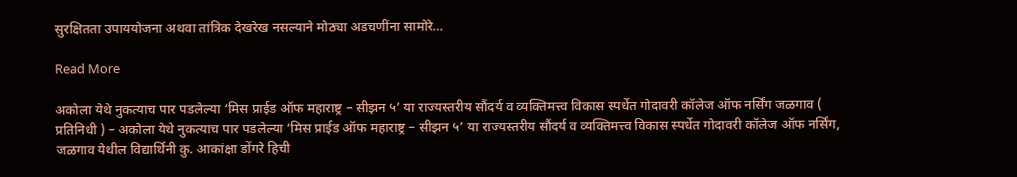सुरक्षितता उपाययोजना अथवा तांत्रिक देखरेख नसल्याने मोठ्या अडचणींना सामोरे…

Read More

अकोला येथे नुकत्याच पार पडलेल्या ‘मिस प्राईड ऑफ महाराष्ट्र – सीझन ५’ या राज्यस्तरीय सौंदर्य व व्यक्तिमत्त्व विकास स्पर्धेत गोदावरी कॉलेज ऑफ नर्सिंग जळगाव ( प्रतिनिधी ) – अकोला येथे नुकत्याच पार पडलेल्या ‘मिस प्राईड ऑफ महाराष्ट्र – सीझन ५’ या राज्यस्तरीय सौंदर्य व व्यक्तिमत्त्व विकास स्पर्धेत गोदावरी कॉलेज ऑफ नर्सिंग, जळगाव येथील विद्यार्थिनी कु. आकांक्षा डोंगरे हिची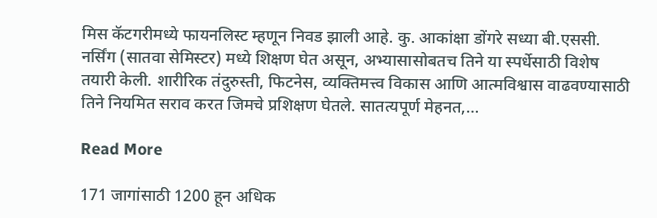मिस कॅटगरीमध्ये फायनलिस्ट म्हणून निवड झाली आहे. कु. आकांक्षा डोंगरे सध्या बी.एससी. नर्सिंग (सातवा सेमिस्टर) मध्ये शिक्षण घेत असून, अभ्यासासोबतच तिने या स्पर्धेसाठी विशेष तयारी केली. शारीरिक तंदुरुस्ती, फिटनेस, व्यक्तिमत्त्व विकास आणि आत्मविश्वास वाढवण्यासाठी तिने नियमित सराव करत जिमचे प्रशिक्षण घेतले. सातत्यपूर्ण मेहनत,…

Read More

171 जागांसाठी 1200 हून अधिक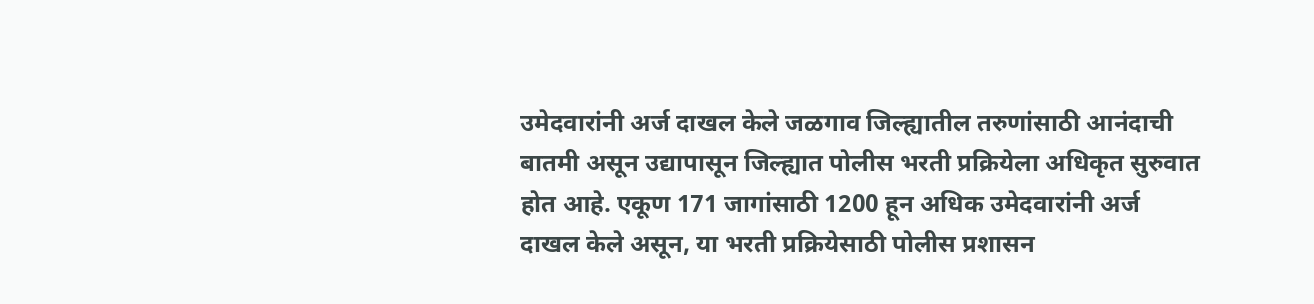उमेदवारांनी अर्ज दाखल केले जळगाव जिल्ह्यातील तरुणांसाठी आनंदाची बातमी असून उद्यापासून जिल्ह्यात पोलीस भरती प्रक्रियेला अधिकृत सुरुवात होत आहे. एकूण 171 जागांसाठी 1200 हून अधिक उमेदवारांनी अर्ज दाखल केले असून, या भरती प्रक्रियेसाठी पोलीस प्रशासन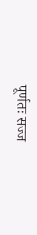पूर्णतः सज्ज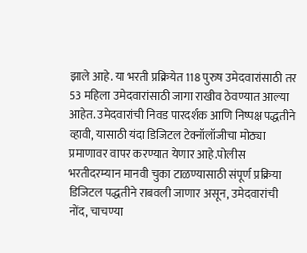झाले आहे. या भरती प्रक्रियेत 118 पुरुष उमेदवारांसाठी तर 53 महिला उमेदवारांसाठी जागा राखीव ठेवण्यात आल्या आहेत. उमेदवारांची निवड पारदर्शक आणि निष्पक्ष पद्धतीने व्हावी, यासाठी यंदा डिजिटल टेक्नॉलॉजीचा मोठ्या प्रमाणावर वापर करण्यात येणार आहे.पोलीस भरतीदरम्यान मानवी चुका टाळण्यासाठी संपूर्ण प्रक्रिया डिजिटल पद्धतीने राबवली जाणार असून, उमेदवारांची नोंद, चाचण्या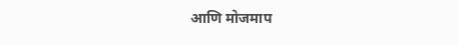आणि मोजमाप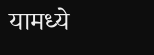यामध्ये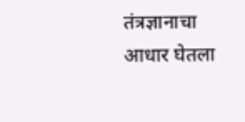तंत्रज्ञानाचा आधार घेतला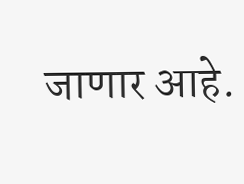जाणार आहे.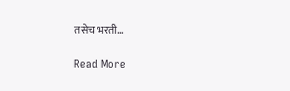तसेच भरती…

Read More